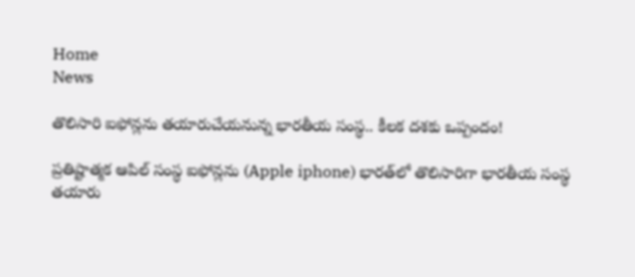Home
News

తొలిసారి ఐఫోన్లను తయారుచేయనున్న భారతీయ సంస్థ.. కీలక దశకు ఒప్పందం!

ప్రతిష్టాత్మక ఆపిల్‌ సంస్థ ఐఫోన్లను (Apple iphone) భారత్‌లో తొలిసారిగా భారతీయ సంస్థ తయారు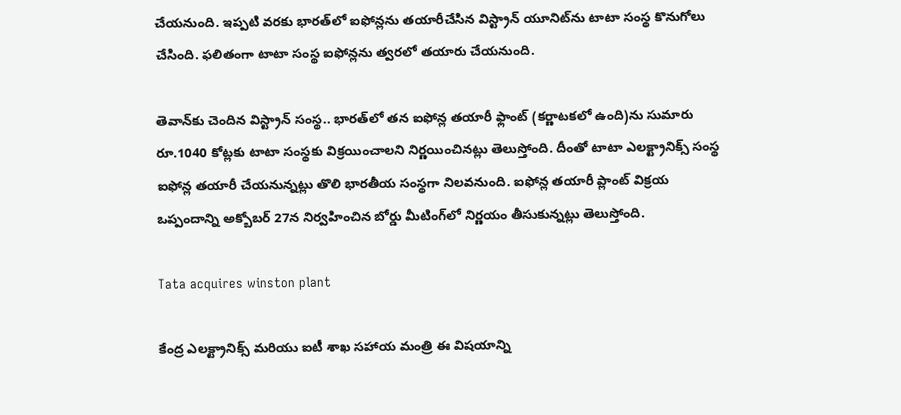చేయనుంది. ఇప్పటి వరకు భారత్‌లో ఐఫోన్లను తయారీచేసిన విస్ట్రాన్‌ యూనిట్‌ను టాటా సంస్థ కొనుగోలు చేసింది. ఫలితంగా టాటా సంస్థ ఐఫోన్లను త్వరలో తయారు చేయనుంది.

తెవాన్‌కు చెందిన విస్ట్రాన్‌ సంస్థ.. భారత్‌లో తన ఐఫోన్ల తయారీ ఫ్లాంట్‌ (కర్ణాటకలో ఉంది)ను సుమారు రూ.1040 కోట్లకు టాటా సంస్థకు విక్రయించాలని నిర్ణయించినట్లు తెలుస్తోంది. దీంతో టాటా ఎలక్ట్రానిక్స్‌ సంస్థ ఐఫోన్ల తయారీ చేయనున్నట్లు తొలి భారతీయ సంస్థగా నిలవనుంది. ఐఫోన్ల తయారీ ప్లాంట్‌ విక్రయ ఒప్పందాన్ని అక్బోబర్ 27న నిర్వహించిన బోర్డు మీటింగ్‌లో నిర్ణయం తీసుకున్నట్లు తెలుస్తోంది.

Tata acquires winston plant

కేంద్ర ఎలక్ట్రానిక్స్ మరియు ఐటీ శాఖ సహాయ మంత్రి ఈ విషయాన్ని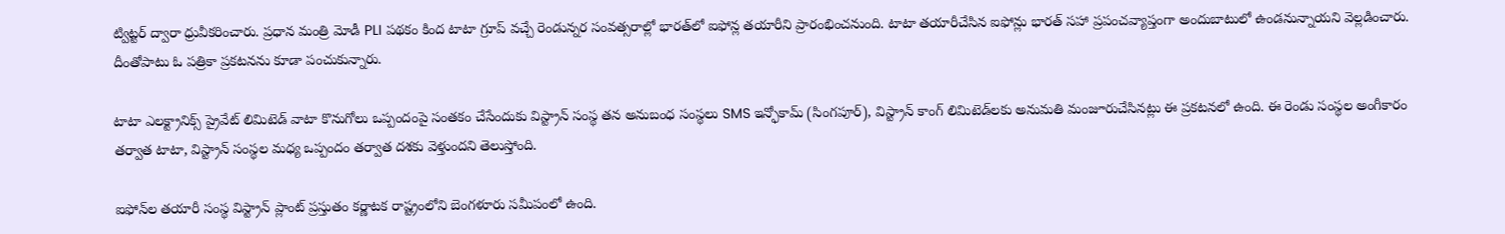ట్విట్టర్‌ ద్వారా ధ్రువీకరించారు. ప్రధాన మంత్రి మోడీ PLI పథకం కింద టాటా గ్రూప్‌ వచ్చే రెండున్నర సంవత్సరాల్లో భారత్‌లో ఐఫోన్ల తయారీని ప్రారంభించనుంది. టాటా తయారీచేసిన ఐఫోన్లు భారత్ సహా ప్రపంచవ్యాప్తంగా అందుబాటులో ఉండనున్నాయని వెల్లడించారు. దీంతోపాటు ఓ పత్రికా ప్రకటనను కూడా పంచుకున్నారు.

టాటా ఎలక్ట్రానిక్స్‌ ప్రైవేట్‌ లిమిటెడ్‌ వాటా కొనుగోలు ఒప్పందంపై సంతకం చేసేందుకు విస్ట్రాన్‌ సంస్థ తన అనుబంధ సంస్థలు SMS ఇన్ఫోకామ్‌ (సింగపూర్‌), విస్ట్రాన్‌ కాంగ్‌ లిమిటెడ్‌లకు అనుమతి మంజూరుచేసినట్లు ఈ ప్రకటనలో ఉంది. ఈ రెండు సంస్థల అంగీకారం తర్వాత టాటా, విస్ట్రాన్‌ సంస్థల మధ్య ఒప్పందం తర్వాత దశకు వెళ్తుందని తెలుస్తోంది.

ఐఫోన్‌ల తయారీ సంస్థ విస్ట్రాన్‌ ప్లాంట్‌ ప్రస్తుతం కర్ణాటక రాష్ట్రంలోని బెంగళూరు సమీపంలో ఉంది.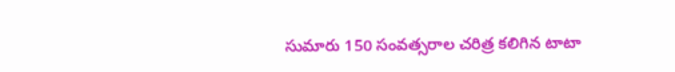సుమారు 150 సంవత్సరాల చరిత్ర కలిగిన టాటా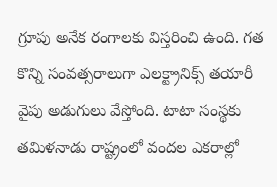గ్రూపు అనేక రంగాలకు విస్తరించి ఉంది. గత కొన్ని సంవత్సరాలుగా ఎలక్ట్రానిక్స్‌ తయారీ వైపు అడుగులు వేస్తోంది. టాటా సంస్థకు తమిళనాడు రాష్ట్రంలో వందల ఎకరాల్లో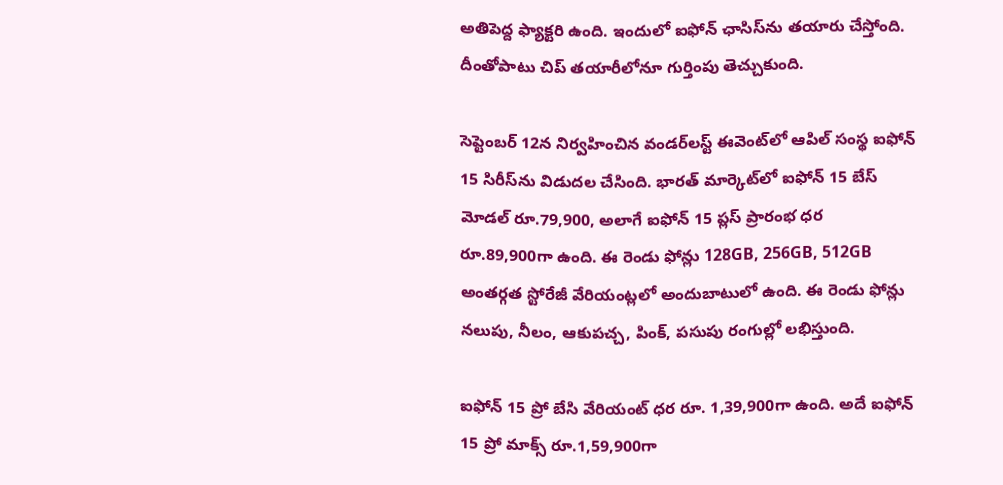అతిపెద్ద ఫ్యాక్టరి ఉంది. ఇందులో ఐఫోన్‌ ఛాసిస్‌ను తయారు చేస్తోంది. దీంతోపాటు చిప్‌ తయారీలోనూ గుర్తింపు తెచ్చుకుంది.

సెప్టెంబర్‌ 12న నిర్వహించిన వండర్‌లస్ట్‌ ఈవెంట్‌లో ఆపిల్ సంస్థ ఐఫోన్‌ 15 సిరీస్‌ను విడుదల చేసింది. భారత్‌ మార్కెట్‌లో ఐఫోన్‌ 15 బేస్‌ మోడల్‌ రూ.79,900, అలాగే ఐఫోన్ 15 ప్లస్‌ ప్రారంభ ధర రూ.89,900గా ఉంది. ఈ రెండు ఫోన్లు 128GB, 256GB, 512GB అంతర్గత స్టోరేజీ వేరియంట్లలో అందుబాటులో ఉంది. ఈ రెండు ఫోన్లు నలుపు, నీలం, ఆకుపచ్చ, పింక్‌, పసుపు రంగుల్లో లభిస్తుంది.

ఐఫోన్ 15 ప్రో బేసి వేరియంట్‌ ధర రూ. 1,39,900గా ఉంది. అదే ఐఫోన్ 15 ప్రో మాక్స్‌ రూ.1,59,900గా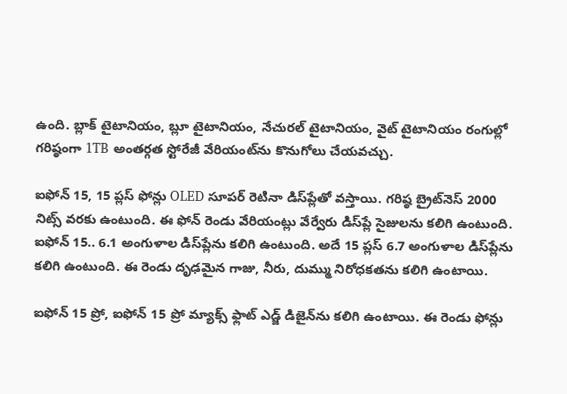ఉంది. బ్లాక్‌ టైటానియం, బ్లూ టైటానియం, నేచురల్‌ టైటానియం, వైట్‌ టైటానియం రంగుల్లో గరిష్ఠంగా 1TB అంతర్గత స్టోరేజీ వేరియంట్‌ను కొనుగోలు చేయవచ్చు.

ఐఫోన్‌ 15, 15 ప్లస్‌ ఫోన్లు OLED సూపర్‌ రెటినా డిస్‌ప్లేతో వస్తాయి. గరిష్ఠ బ్రైట్‌నెస్‌ 2000 నిట్స్‌ వరకు ఉంటుంది. ఈ ఫోన్ రెండు వేరియంట్లు వేర్వేరు డిస్‌ప్లే సైజులను కలిగి ఉంటుంది. ఐఫోన్ 15.. 6.1 అంగుళాల డిస్‌ప్లేను కలిగి ఉంటుంది. అదే 15 ప్లస్‌ 6.7 అంగుళాల డిస్‌ప్లేను కలిగి ఉంటుంది. ఈ రెండు దృఢమైన గాజు, నీరు, దుమ్ము నిరోధకతను కలిగి ఉంటాయి.

ఐఫోన్ 15 ప్రో, ఐఫోన్‌ 15 ప్రో మ్యాక్స్‌ ఫ్లాట్‌ ఎడ్జ్‌ డిజైన్‌ను కలిగి ఉంటాయి. ఈ రెండు ఫోన్లు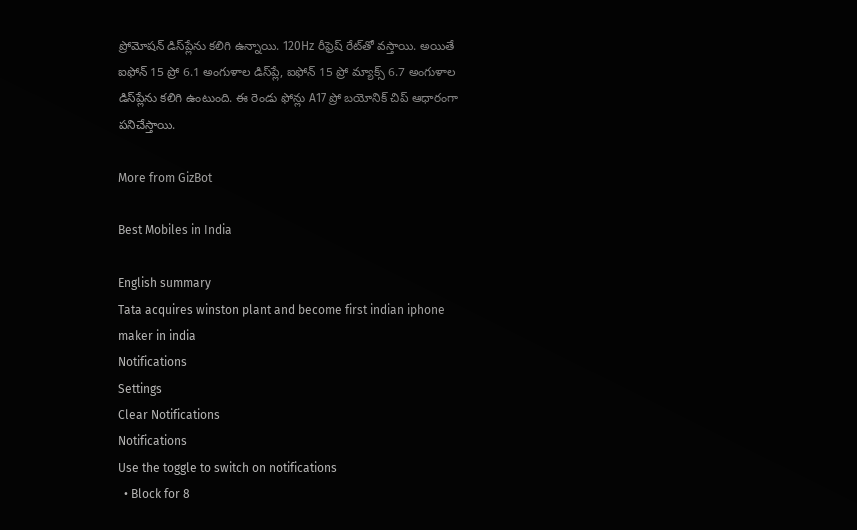ప్రోమోషన్ డిస్‌ప్లేను కలిగి ఉన్నాయి. 120Hz రీఫ్రెష్‌ రేట్‌తో వస్తాయి. అయితే ఐఫోన్ 15 ప్రో 6.1 అంగుళాల డిస్‌ప్లే, ఐఫోన్ 15 ప్రో మ్యాక్స్‌ 6.7 అంగుళాల డిస్‌ప్లేను కలిగి ఉంటుంది. ఈ రెండు ఫోన్లు A17 ప్రో బయోనిక్‌ చిప్‌ ఆధారంగా పనిచేస్తాయి.

More from GizBot

Best Mobiles in India

English summary
Tata acquires winston plant and become first indian iphone maker in india
Notifications
Settings
Clear Notifications
Notifications
Use the toggle to switch on notifications
  • Block for 8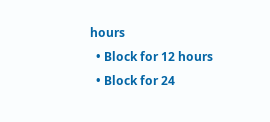hours
  • Block for 12 hours
  • Block for 24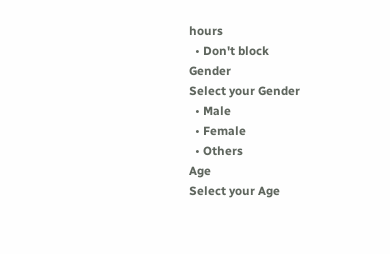hours
  • Don't block
Gender
Select your Gender
  • Male
  • Female
  • Others
Age
Select your Age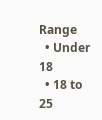Range
  • Under 18
  • 18 to 25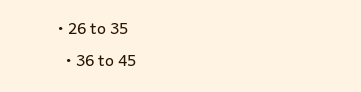• 26 to 35
  • 36 to 45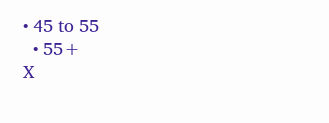• 45 to 55
  • 55+
X